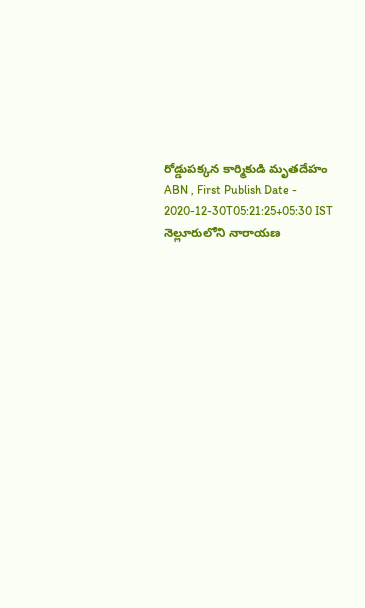రోడ్డుపక్కన కార్మికుడి మృతదేహం
ABN , First Publish Date - 2020-12-30T05:21:25+05:30 IST
నెల్లూరులోని నారాయణ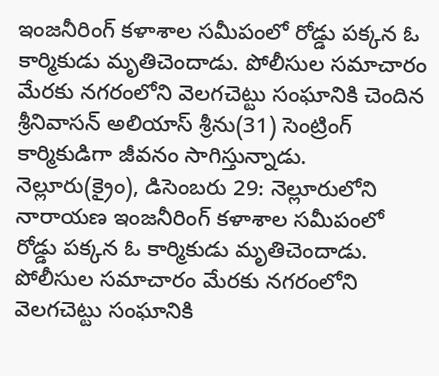ఇంజనీరింగ్ కళాశాల సమీపంలో రోడ్డు పక్కన ఓ కార్మికుడు మృతిచెందాడు. పోలీసుల సమాచారం మేరకు నగరంలోని వెలగచెట్టు సంఘానికి చెందిన శ్రీనివాసన్ అలియాస్ శ్రీను(31) సెంట్రింగ్ కార్మికుడిగా జీవనం సాగిస్తున్నాడు.
నెల్లూరు(క్రైం), డిసెంబరు 29: నెల్లూరులోని నారాయణ ఇంజనీరింగ్ కళాశాల సమీపంలో రోడ్డు పక్కన ఓ కార్మికుడు మృతిచెందాడు. పోలీసుల సమాచారం మేరకు నగరంలోని వెలగచెట్టు సంఘానికి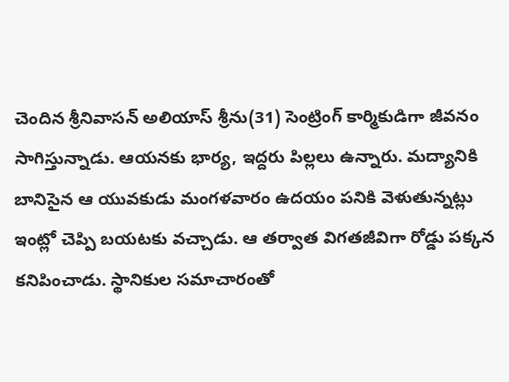చెందిన శ్రీనివాసన్ అలియాస్ శ్రీను(31) సెంట్రింగ్ కార్మికుడిగా జీవనం సాగిస్తున్నాడు. ఆయనకు భార్య, ఇద్దరు పిల్లలు ఉన్నారు. మద్యానికి బానిసైన ఆ యువకుడు మంగళవారం ఉదయం పనికి వెళుతున్నట్లు ఇంట్లో చెప్పి బయటకు వచ్చాడు. ఆ తర్వాత విగతజీవిగా రోడ్డు పక్కన కనిపించాడు. స్థానికుల సమాచారంతో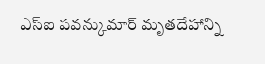ఎస్ఐ పవన్కుమార్ మృతదేహాన్ని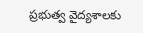ప్రభుత్వ వైద్యశాలకు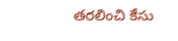తరలించి కేసు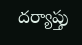దర్యాప్తు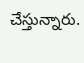చేస్తున్నారు.